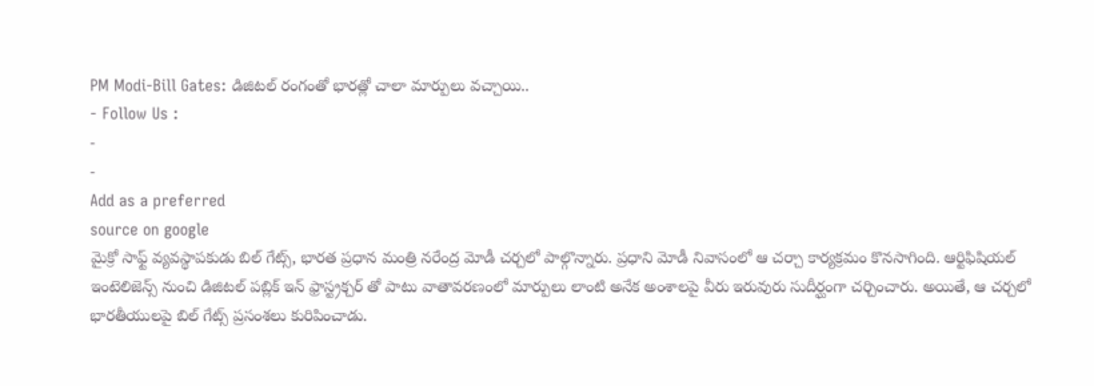PM Modi-Bill Gates: డిజిటల్ రంగంతో భారత్లో చాలా మార్పులు వచ్చాయి..
- Follow Us :
-
-
Add as a preferred
source on google
మైక్రో సాఫ్ట్ వ్యవస్థాపకుడు బిల్ గేట్స్, భారత ప్రధాన మంత్రి నరేంద్ర మోడీ చర్చలో పాల్గొన్నారు. ప్రధాని మోడీ నివాసంలో ఆ చర్చా కార్యక్రమం కొనసాగింది. ఆర్టిఫిషియల్ ఇంటెలిజెన్స్ నుంచి డిజిటల్ పబ్లిక్ ఇన్ ఫ్రాస్ట్రక్చర్ తో పాటు వాతావరణంలో మార్పులు లాంటి అనేక అంశాలపై వీరు ఇరువురు సుదీర్ఘంగా చర్చించారు. అయితే, ఆ చర్చలో భారతీయులపై బిల్ గేట్స్ ప్రసంశలు కురిపించాడు.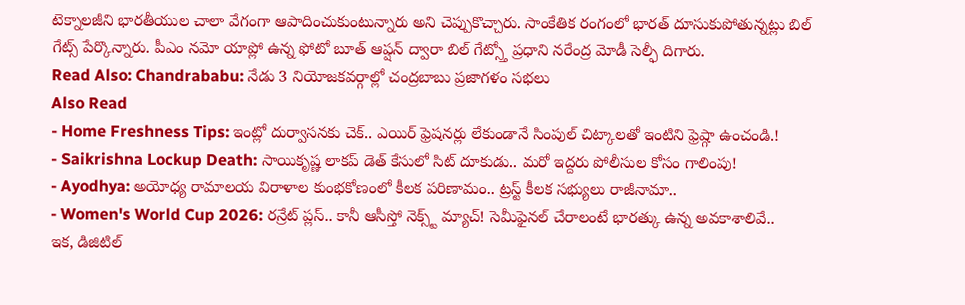టెక్నాలజీని భారతీయుల చాలా వేగంగా ఆపాదించుకుంటున్నారు అని చెప్పుకొచ్చారు. సాంకేతిక రంగంలో భారత్ దూసుకుపోతున్నట్లు బిల్ గేట్స్ పేర్కొన్నారు. పీఎం నమో యాప్లో ఉన్న ఫోటో బూత్ ఆప్షన్ ద్వారా బిల్ గేట్స్తో ప్రధాని నరేంద్ర మోడీ సెల్ఫీ దిగారు.
Read Also: Chandrababu: నేడు 3 నియోజకవర్గాల్లో చంద్రబాబు ప్రజాగళం సభలు
Also Read
- Home Freshness Tips: ఇంట్లో దుర్వాసనకు చెక్.. ఎయిర్ ఫ్రెషనర్లు లేకుండానే సింపుల్ చిట్కాలతో ఇంటిని ఫ్రెష్గా ఉంచండి.!
- Saikrishna Lockup Death: సాయికృష్ణ లాకప్ డెత్ కేసులో సిట్ దూకుడు.. మరో ఇద్దరు పోలీసుల కోసం గాలింపు!
- Ayodhya: అయోధ్య రామాలయ విరాళాల కుంభకోణంలో కీలక పరిణామం.. ట్రస్ట్ కీలక సభ్యులు రాజీనామా..
- Women's World Cup 2026: రన్రేట్ ప్లస్.. కానీ ఆసీస్తో నెక్స్ట్ మ్యాచ్! సెమీఫైనల్ చేరాలంటే భారత్కు ఉన్న అవకాశాలివే..
ఇక, డిజిటిల్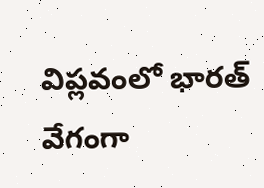విప్లవంలో భారత్ వేగంగా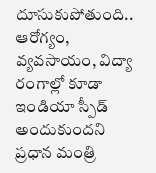దూసుకుపోతుంది.. ఆరోగ్యం, వ్యవసాయం, విద్యా రంగాల్లో కూడా ఇండియా స్పీడ్ అందుకుందని ప్రధాన మంత్రి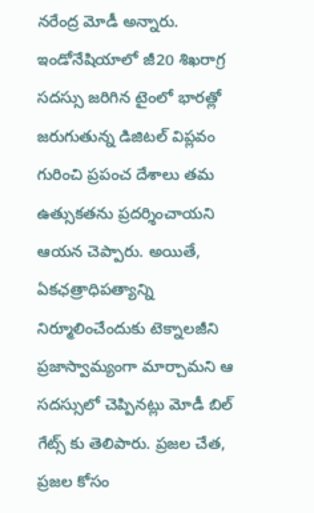నరేంద్ర మోడీ అన్నారు. ఇండోనేషియాలో జీ20 శిఖరాగ్ర సదస్సు జరిగిన టైంలో భారత్లో జరుగుతున్న డిజిటల్ విప్లవం గురించి ప్రపంచ దేశాలు తమ ఉత్సుకతను ప్రదర్శించాయని ఆయన చెప్పారు. అయితే, ఏకఛత్రాధిపత్యాన్ని నిర్మూలించేందుకు టెక్నాలజీని ప్రజాస్వామ్యంగా మార్చామని ఆ సదస్సులో చెప్పినట్లు మోడీ బిల్ గేట్స్ కు తెలిపారు. ప్రజల చేత, ప్రజల కోసం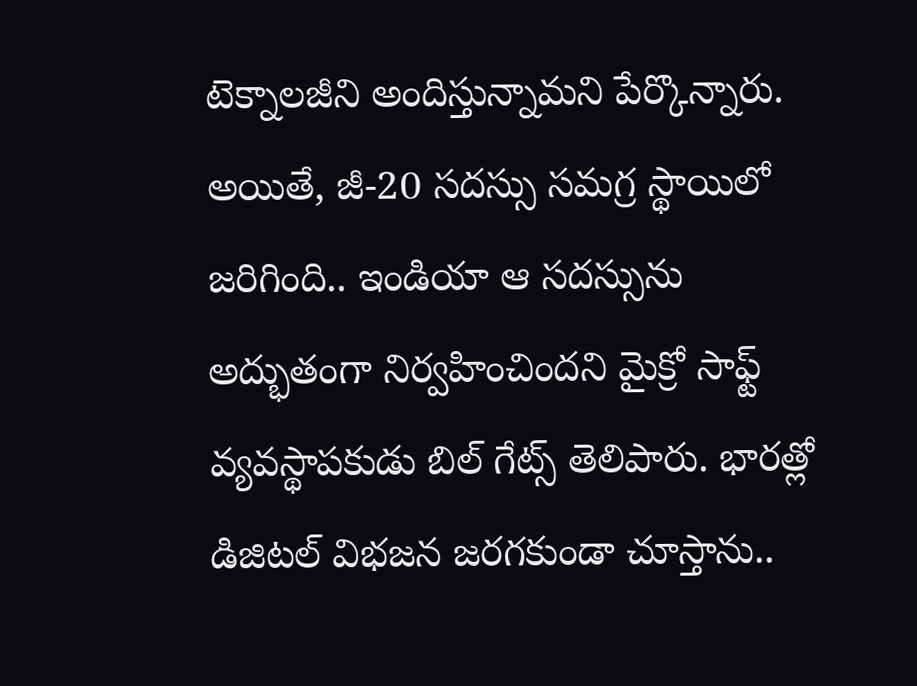టెక్నాలజీని అందిస్తున్నామని పేర్కొన్నారు. అయితే, జీ-20 సదస్సు సమగ్ర స్థాయిలో జరిగింది.. ఇండియా ఆ సదస్సును అద్భుతంగా నిర్వహించిందని మైక్రో సాఫ్ట్ వ్యవస్థాపకుడు బిల్ గేట్స్ తెలిపారు. భారత్లో డిజిటల్ విభజన జరగకుండా చూస్తాను..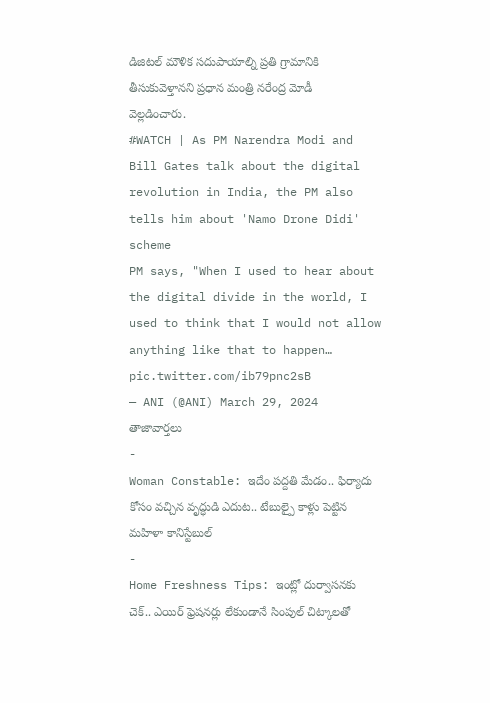డిజిటల్ మౌళిక సదుపాయాల్ని ప్రతి గ్రామానికి తీసుకువెళ్తానని ప్రధాన మంత్రి నరేంద్ర మోడీ వెల్లడించారు.
#WATCH | As PM Narendra Modi and Bill Gates talk about the digital revolution in India, the PM also tells him about 'Namo Drone Didi' scheme
PM says, "When I used to hear about the digital divide in the world, I used to think that I would not allow anything like that to happen… pic.twitter.com/ib79pnc2sB
— ANI (@ANI) March 29, 2024
తాజావార్తలు
-
Woman Constable: ఇదేం పద్దతి మేడం.. ఫిర్యాదు కోసం వచ్చిన వృద్ధుడి ఎదుట.. టేబుల్పై కాళ్లు పెట్టిన మహిళా కానిస్టేబుల్
-
Home Freshness Tips: ఇంట్లో దుర్వాసనకు చెక్.. ఎయిర్ ఫ్రెషనర్లు లేకుండానే సింపుల్ చిట్కాలతో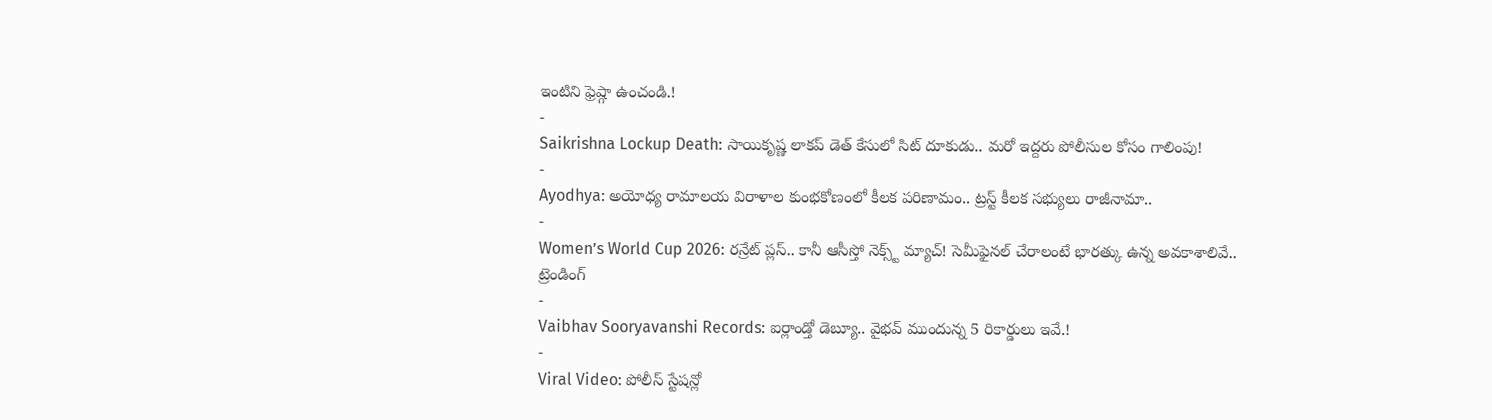ఇంటిని ఫ్రెష్గా ఉంచండి.!
-
Saikrishna Lockup Death: సాయికృష్ణ లాకప్ డెత్ కేసులో సిట్ దూకుడు.. మరో ఇద్దరు పోలీసుల కోసం గాలింపు!
-
Ayodhya: అయోధ్య రామాలయ విరాళాల కుంభకోణంలో కీలక పరిణామం.. ట్రస్ట్ కీలక సభ్యులు రాజీనామా..
-
Women’s World Cup 2026: రన్రేట్ ప్లస్.. కానీ ఆసీస్తో నెక్స్ట్ మ్యాచ్! సెమీఫైనల్ చేరాలంటే భారత్కు ఉన్న అవకాశాలివే..
ట్రెండింగ్
-
Vaibhav Sooryavanshi Records: ఐర్లాండ్తో డెబ్యూ.. వైభవ్ ముందున్న 5 రికార్డులు ఇవే.!
-
Viral Video: పోలీస్ స్టేషన్లో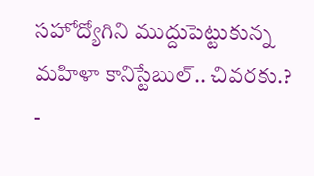సహోద్యోగిని ముద్దుపెట్టుకున్న మహిళా కానిస్టేబుల్.. చివరకు.?
-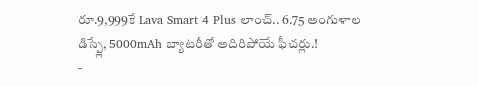రూ.9,999కే Lava Smart 4 Plus లాంచ్.. 6.75 అంగుళాల డిస్ప్లే, 5000mAh బ్యాటరీతో అదిరిపోయే ఫీచర్లు.!
-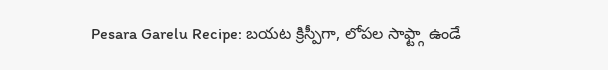Pesara Garelu Recipe: బయట క్రిస్పీగా, లోపల సాఫ్ట్గా ఉండే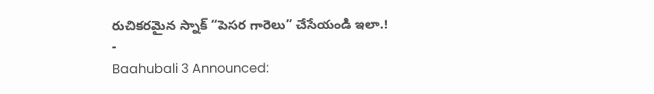రుచికరమైన స్నాక్ “పెసర గారెలు” చేసేయండి ఇలా.!
-
Baahubali 3 Announced: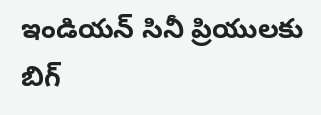ఇండియన్ సినీ ప్రియులకు బిగ్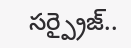సర్ప్రైజ్..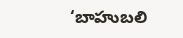‘బాహుబలి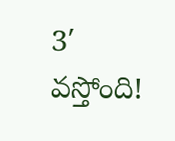3′ వస్తోంది!